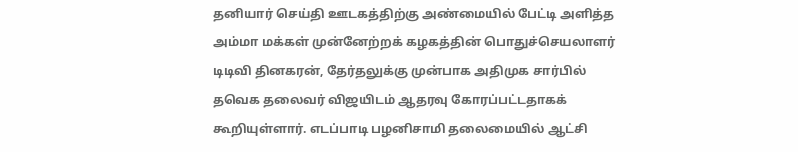தனியார் செய்தி ஊடகத்திற்கு அண்மையில் பேட்டி அளித்த அம்மா மக்கள் முன்னேற்றக் கழகத்தின் பொதுச்செயலாளர் டிடிவி தினகரன், தேர்தலுக்கு முன்பாக அதிமுக சார்பில் தவெக தலைவர் விஜயிடம் ஆதரவு கோரப்பட்டதாகக் கூறியுள்ளார். எடப்பாடி பழனிசாமி தலைமையில் ஆட்சி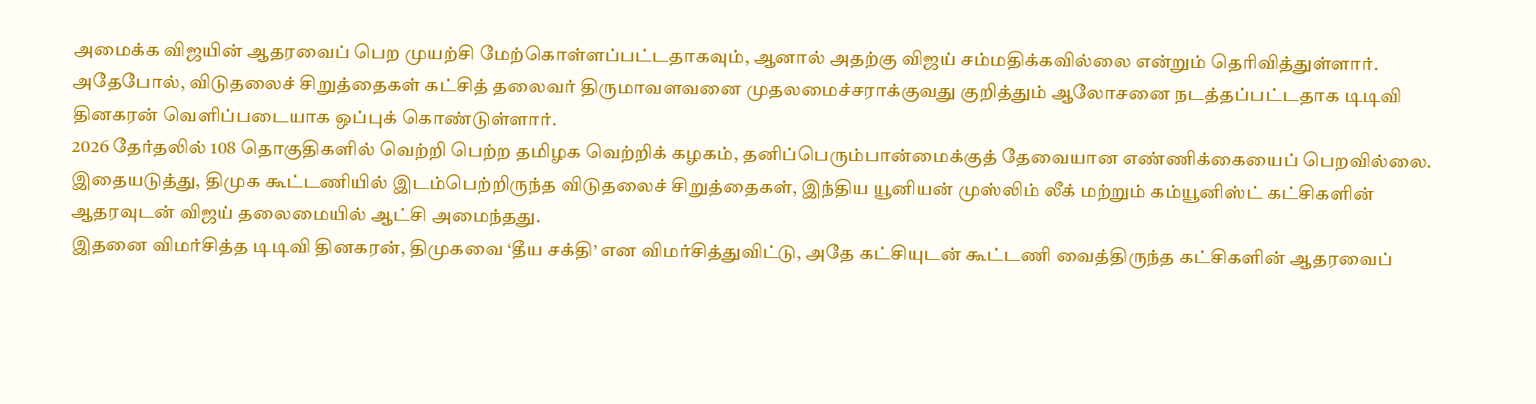அமைக்க விஜயின் ஆதரவைப் பெற முயற்சி மேற்கொள்ளப்பட்டதாகவும், ஆனால் அதற்கு விஜய் சம்மதிக்கவில்லை என்றும் தெரிவித்துள்ளார்.
அதேபோல், விடுதலைச் சிறுத்தைகள் கட்சித் தலைவர் திருமாவளவனை முதலமைச்சராக்குவது குறித்தும் ஆலோசனை நடத்தப்பட்டதாக டிடிவி தினகரன் வெளிப்படையாக ஒப்புக் கொண்டுள்ளார்.
2026 தேர்தலில் 108 தொகுதிகளில் வெற்றி பெற்ற தமிழக வெற்றிக் கழகம், தனிப்பெரும்பான்மைக்குத் தேவையான எண்ணிக்கையைப் பெறவில்லை. இதையடுத்து, திமுக கூட்டணியில் இடம்பெற்றிருந்த விடுதலைச் சிறுத்தைகள், இந்திய யூனியன் முஸ்லிம் லீக் மற்றும் கம்யூனிஸ்ட் கட்சிகளின் ஆதரவுடன் விஜய் தலைமையில் ஆட்சி அமைந்தது.
இதனை விமர்சித்த டிடிவி தினகரன், திமுகவை ‘தீய சக்தி’ என விமர்சித்துவிட்டு, அதே கட்சியுடன் கூட்டணி வைத்திருந்த கட்சிகளின் ஆதரவைப்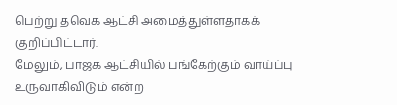பெற்று தவெக ஆட்சி அமைத்துள்ளதாகக் குறிப்பிட்டார்.
மேலும், பாஜக ஆட்சியில் பங்கேற்கும் வாய்ப்பு உருவாகிவிடும் என்ற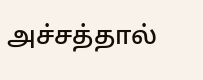அச்சத்தால்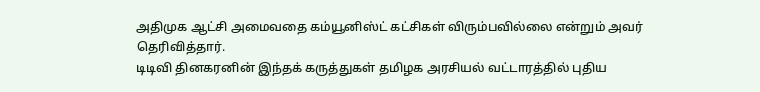அதிமுக ஆட்சி அமைவதை கம்யூனிஸ்ட் கட்சிகள் விரும்பவில்லை என்றும் அவர் தெரிவித்தார்.
டிடிவி தினகரனின் இந்தக் கருத்துகள் தமிழக அரசியல் வட்டாரத்தில் புதிய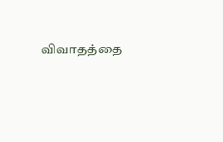விவாதத்தை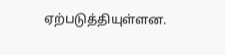ஏற்படுத்தியுள்ளன.